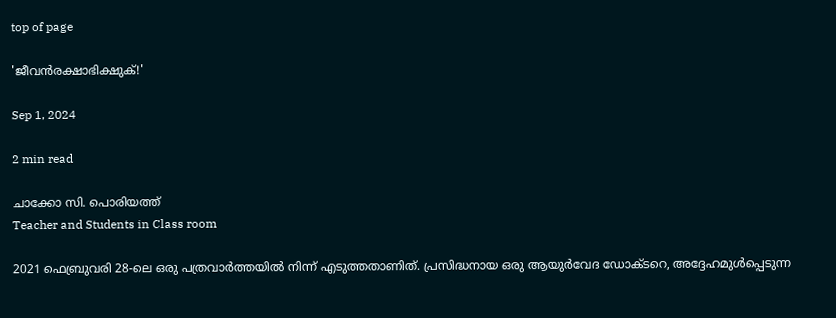top of page

'ജീവന്‍രക്ഷാഭിക്ഷുക്!'

Sep 1, 2024

2 min read

ചാക്കോ സി. പൊരിയത്ത്
Teacher and Students in Class room

2021 ഫെബ്രുവരി 28-ലെ ഒരു പത്രവാര്‍ത്തയില്‍ നിന്ന് എടുത്തതാണിത്. പ്രസിദ്ധനായ ഒരു ആയുര്‍വേദ ഡോക്ടറെ, അദ്ദേഹമുള്‍പ്പെടുന്ന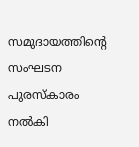സമുദായത്തിന്‍റെ സംഘടന പുരസ്കാരം നല്‍കി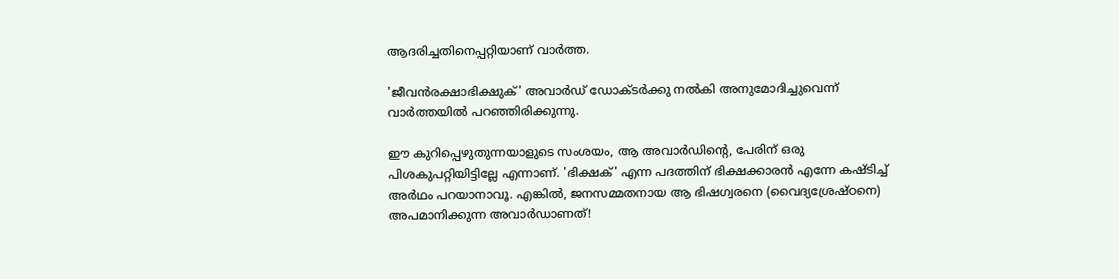ആദരിച്ചതിനെപ്പറ്റിയാണ് വാര്‍ത്ത.

'ജീവന്‍രക്ഷാഭിക്ഷുക്' അവാര്‍ഡ് ഡോക്ടര്‍ക്കു നല്‍കി അനുമോദിച്ചുവെന്ന് വാര്‍ത്തയില്‍ പറഞ്ഞിരിക്കുന്നു.

ഈ കുറിപ്പെഴുതുന്നയാളുടെ സംശയം, ആ അവാര്‍ഡിന്‍റെ, പേരിന് ഒരു പിശകുപറ്റിയിട്ടില്ലേ എന്നാണ്. 'ഭിക്ഷക്' എന്ന പദത്തിന് ഭിക്ഷക്കാരന്‍ എന്നേ കഷ്ടിച്ച് അര്‍ഥം പറയാനാവൂ. എങ്കില്‍, ജനസമ്മതനായ ആ ഭിഷഗ്വരനെ (വൈദ്യശ്രേഷ്ഠനെ) അപമാനിക്കുന്ന അവാര്‍ഡാണത്!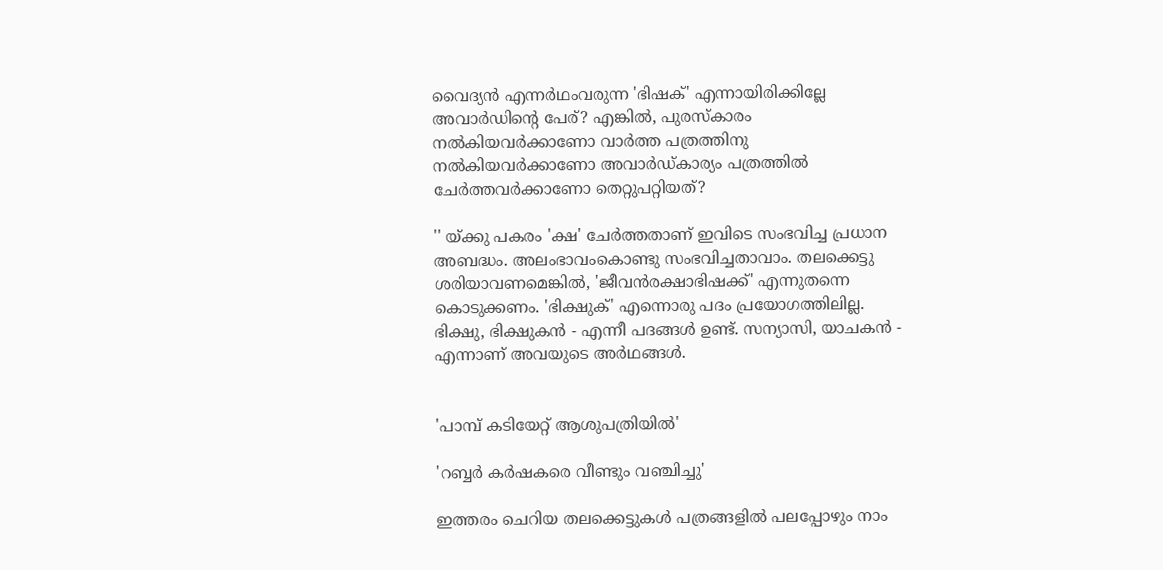വൈദ്യന്‍ എന്നര്‍ഥംവരുന്ന 'ഭിഷക്' എന്നായിരിക്കില്ലേ അവാര്‍ഡിന്‍റെ പേര്? എങ്കില്‍, പുരസ്കാരം നല്‍കിയവര്‍ക്കാണോ വാര്‍ത്ത പത്രത്തിനു നല്‍കിയവര്‍ക്കാണോ അവാര്‍ഡ്കാര്യം പത്രത്തില്‍ ചേര്‍ത്തവര്‍ക്കാണോ തെറ്റുപറ്റിയത്?

'' യ്ക്കു പകരം 'ക്ഷ' ചേര്‍ത്തതാണ് ഇവിടെ സംഭവിച്ച പ്രധാന അബദ്ധം. അലംഭാവംകൊണ്ടു സംഭവിച്ചതാവാം. തലക്കെട്ടു ശരിയാവണമെങ്കില്‍, 'ജീവന്‍രക്ഷാഭിഷക്ക്' എന്നുതന്നെ കൊടുക്കണം. 'ഭിക്ഷുക്' എന്നൊരു പദം പ്രയോഗത്തിലില്ല. ഭിക്ഷു, ഭിക്ഷുകന്‍ - എന്നീ പദങ്ങള്‍ ഉണ്ട്. സന്യാസി, യാചകന്‍ - എന്നാണ് അവയുടെ അര്‍ഥങ്ങള്‍.


'പാമ്പ് കടിയേറ്റ് ആശുപത്രിയില്‍'

'റബ്ബര്‍ കര്‍ഷകരെ വീണ്ടും വഞ്ചിച്ചു'

ഇത്തരം ചെറിയ തലക്കെട്ടുകള്‍ പത്രങ്ങളില്‍ പലപ്പോഴും നാം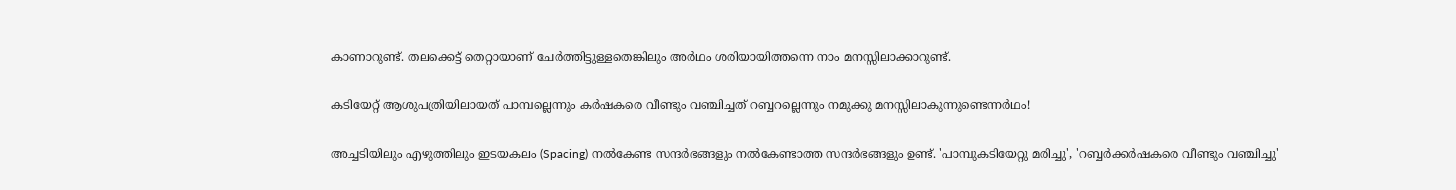കാണാറുണ്ട്. തലക്കെട്ട് തെറ്റായാണ് ചേര്‍ത്തിട്ടുള്ളതെങ്കിലും അര്‍ഥം ശരിയായിത്തന്നെ നാം മനസ്സിലാക്കാറുണ്ട്.

കടിയേറ്റ് ആശുപത്രിയിലായത് പാമ്പല്ലെന്നും കര്‍ഷകരെ വീണ്ടും വഞ്ചിച്ചത് റബ്ബറല്ലെന്നും നമുക്കു മനസ്സിലാകുന്നുണ്ടെന്നര്‍ഥം!

അച്ചടിയിലും എഴുത്തിലും ഇടയകലം (Spacing) നല്‍കേണ്ട സന്ദര്‍ഭങ്ങളും നല്‍കേണ്ടാത്ത സന്ദര്‍ഭങ്ങളും ഉണ്ട്. 'പാമ്പുകടിയേറ്റു മരിച്ചു', 'റബ്ബര്‍ക്കര്‍ഷകരെ വീണ്ടും വഞ്ചിച്ചു'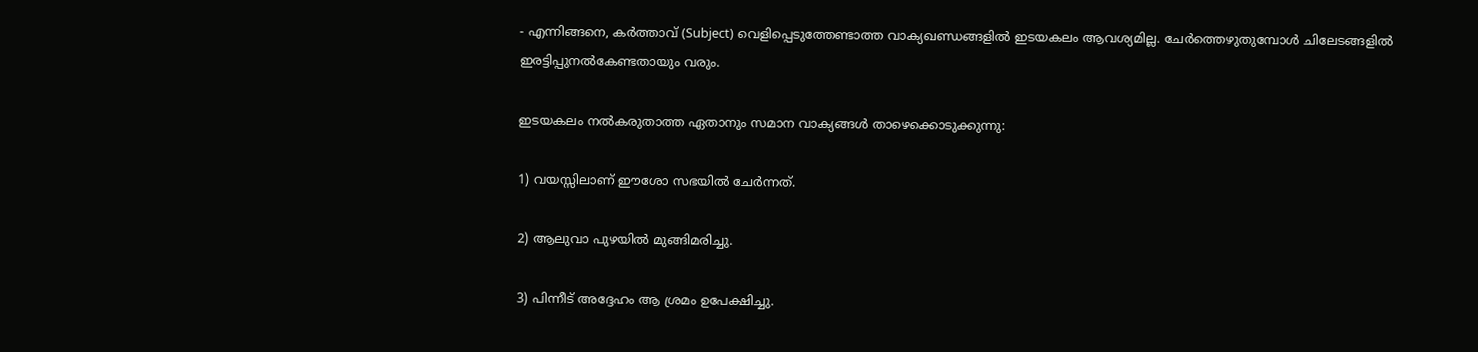- എന്നിങ്ങനെ, കര്‍ത്താവ് (Subject) വെളിപ്പെടുത്തേണ്ടാത്ത വാക്യഖണ്ഡങ്ങളില്‍ ഇടയകലം ആവശ്യമില്ല. ചേര്‍ത്തെഴുതുമ്പോള്‍ ചിലേടങ്ങളില്‍ ഇരട്ടിപ്പുനല്‍കേണ്ടതായും വരും.

ഇടയകലം നല്‍കരുതാത്ത ഏതാനും സമാന വാക്യങ്ങള്‍ താഴെക്കൊടുക്കുന്നു:

1) വയസ്സിലാണ് ഈശോ സഭയില്‍ ചേര്‍ന്നത്.

2) ആലുവാ പുഴയില്‍ മുങ്ങിമരിച്ചു.

3) പിന്നീട് അദ്ദേഹം ആ ശ്രമം ഉപേക്ഷിച്ചു.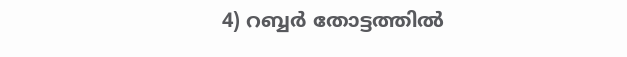4) റബ്ബര്‍ തോട്ടത്തില്‍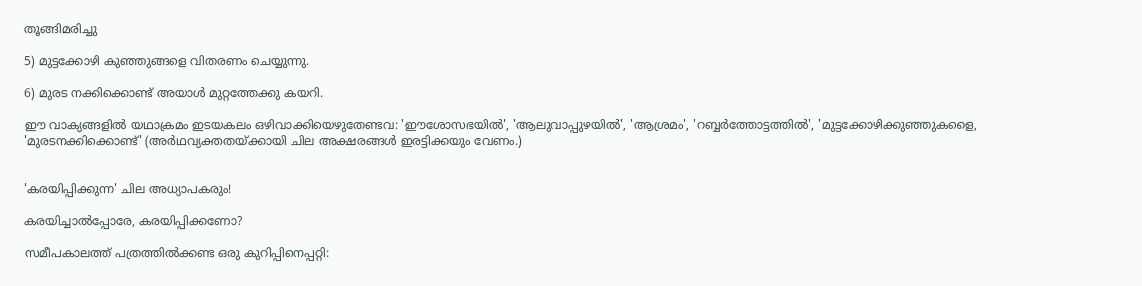തൂങ്ങിമരിച്ചു

5) മുട്ടക്കോഴി കുഞ്ഞുങ്ങളെ വിതരണം ചെയ്യുന്നു.

6) മുരട നക്കിക്കൊണ്ട് അയാള്‍ മുറ്റത്തേക്കു കയറി.

ഈ വാക്യങ്ങളില്‍ യഥാക്രമം ഇടയകലം ഒഴിവാക്കിയെഴുതേണ്ടവ: 'ഈശോസഭയില്‍', 'ആലുവാപ്പുഴയില്‍', 'ആശ്രമം', 'റബ്ബര്‍ത്തോട്ടത്തില്‍', 'മുട്ടക്കോഴിക്കുഞ്ഞുകളൈ, 'മുരടനക്കിക്കൊണ്ട്' (അര്‍ഥവ്യക്തതയ്ക്കായി ചില അക്ഷരങ്ങള്‍ ഇരട്ടിക്കയും വേണം.)


'കരയിപ്പിക്കുന്ന' ചില അധ്യാപകരും!

കരയിച്ചാല്‍പ്പോരേ, കരയിപ്പിക്കണോ?

സമീപകാലത്ത് പത്രത്തില്‍ക്കണ്ട ഒരു കുറിപ്പിനെപ്പറ്റി: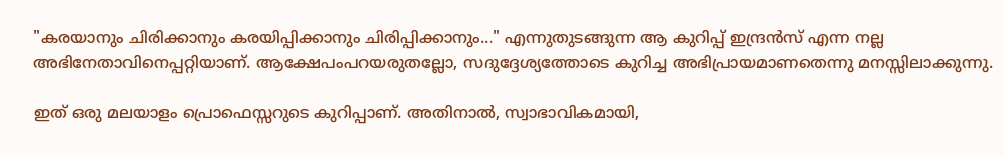"കരയാനും ചിരിക്കാനും കരയിപ്പിക്കാനും ചിരിപ്പിക്കാനും..." എന്നുതുടങ്ങുന്ന ആ കുറിപ്പ് ഇന്ദ്രന്‍സ് എന്ന നല്ല അഭിനേതാവിനെപ്പറ്റിയാണ്. ആക്ഷേപംപറയരുതല്ലോ, സദുദ്ദേശ്യത്തോടെ കുറിച്ച അഭിപ്രായമാണതെന്നു മനസ്സിലാക്കുന്നു.

ഇത് ഒരു മലയാളം പ്രൊഫെസ്സറുടെ കുറിപ്പാണ്. അതിനാല്‍, സ്വാഭാവികമായി,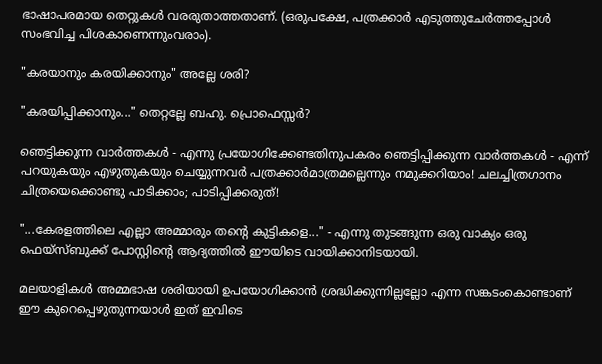ഭാഷാപരമായ തെറ്റുകള്‍ വരരുതാത്തതാണ്. (ഒരുപക്ഷേ, പത്രക്കാര്‍ എടുത്തുചേര്‍ത്തപ്പോള്‍ സംഭവിച്ച പിശകാണെന്നുംവരാം).

"കരയാനും കരയിക്കാനും" അല്ലേ ശരി?

"കരയിപ്പിക്കാനും..." തെറ്റല്ലേ ബഹു. പ്രൊഫെസ്സര്‍?

ഞെട്ടിക്കുന്ന വാര്‍ത്തകള്‍ - എന്നു പ്രയോഗിക്കേണ്ടതിനുപകരം ഞെട്ടിപ്പിക്കുന്ന വാര്‍ത്തകള്‍ - എന്ന് പറയുകയും എഴുതുകയും ചെയ്യുന്നവര്‍ പത്രക്കാര്‍മാത്രമല്ലെന്നും നമുക്കറിയാം! ചലച്ചിത്രഗാനം ചിത്രയെക്കൊണ്ടു പാടിക്കാം; പാടിപ്പിക്കരുത്!

"...കേരളത്തിലെ എല്ലാ അമ്മാരും തന്‍റെ കുട്ടികളെ..." - എന്നു തുടങ്ങുന്ന ഒരു വാക്യം ഒരു ഫെയ്സ്ബുക്ക് പോസ്റ്റിന്‍റെ ആദ്യത്തില്‍ ഈയിടെ വായിക്കാനിടയായി.

മലയാളികള്‍ അമ്മഭാഷ ശരിയായി ഉപയോഗിക്കാന്‍ ശ്രദ്ധിക്കുന്നില്ലല്ലോ എന്ന സങ്കടംകൊണ്ടാണ് ഈ കുറെപ്പെഴുതുന്നയാള്‍ ഇത് ഇവിടെ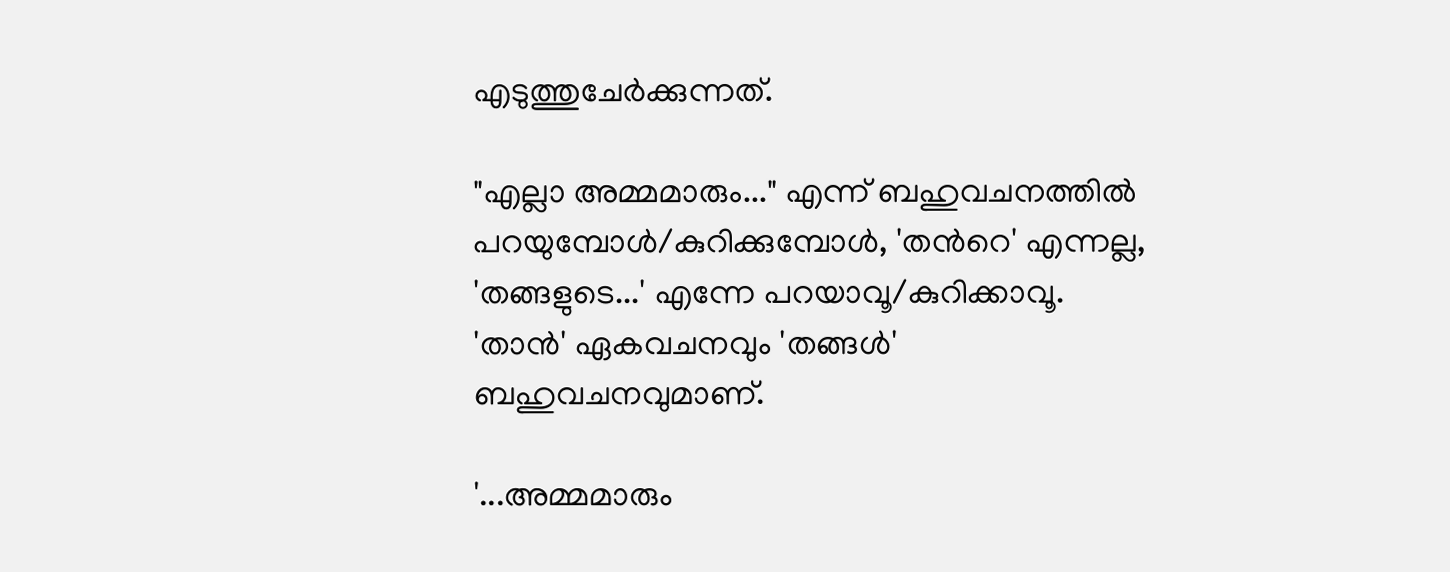എടുത്തുചേര്‍ക്കുന്നത്.

"എല്ലാ അമ്മമാരും..." എന്ന് ബഹുവചനത്തില്‍ പറയുമ്പോള്‍/കുറിക്കുമ്പോള്‍, 'തന്‍റെ' എന്നല്ല, 'തങ്ങളുടെ...' എന്നേ പറയാവൂ/കുറിക്കാവൂ. 'താന്‍' ഏകവചനവും 'തങ്ങള്‍' ബഹുവചനവുമാണ്.

'...അമ്മമാരും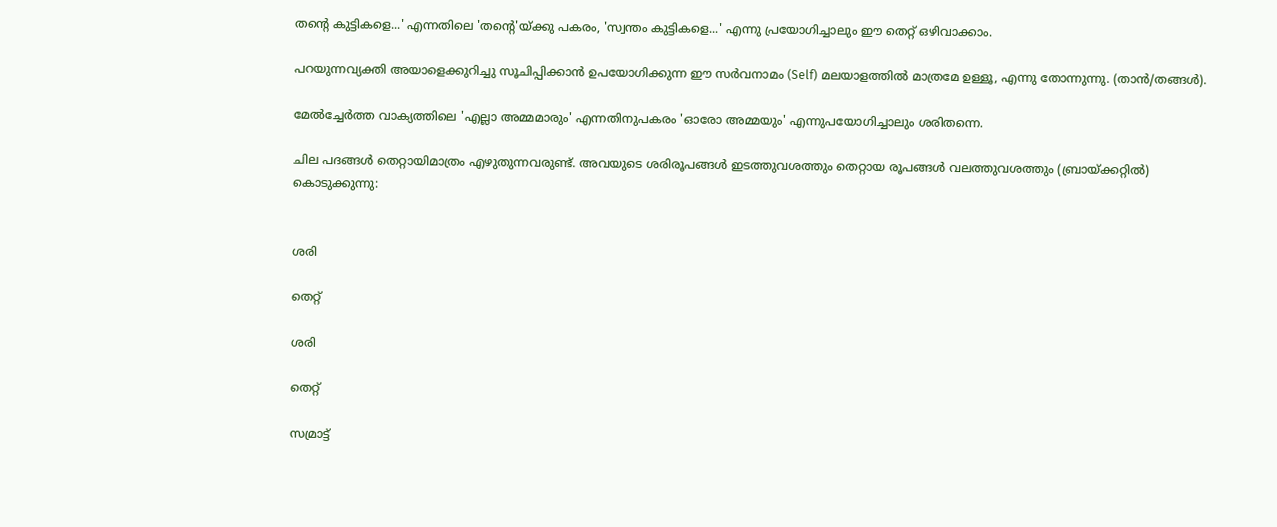തന്‍റെ കുട്ടികളെ...' എന്നതിലെ 'തന്‍റെ'യ്ക്കു പകരം, 'സ്വന്തം കുട്ടികളെ...' എന്നു പ്രയോഗിച്ചാലും ഈ തെറ്റ് ഒഴിവാക്കാം.

പറയുന്നവ്യക്തി അയാളെക്കുറിച്ചു സൂചിപ്പിക്കാന്‍ ഉപയോഗിക്കുന്ന ഈ സര്‍വനാമം (Self) മലയാളത്തില്‍ മാത്രമേ ഉള്ളൂ, എന്നു തോന്നുന്നു. (താന്‍/തങ്ങള്‍).

മേല്‍ച്ചേര്‍ത്ത വാക്യത്തിലെ 'എല്ലാ അമ്മമാരും' എന്നതിനുപകരം 'ഓരോ അമ്മയും' എന്നുപയോഗിച്ചാലും ശരിതന്നെ.

ചില പദങ്ങള്‍ തെറ്റായിമാത്രം എഴുതുന്നവരുണ്ട്. അവയുടെ ശരിരൂപങ്ങള്‍ ഇടത്തുവശത്തും തെറ്റായ രൂപങ്ങള്‍ വലത്തുവശത്തും (ബ്രായ്ക്കറ്റില്‍) കൊടുക്കുന്നു:


ശരി

തെറ്റ്

ശരി

തെറ്റ്

സമ്രാട്ട്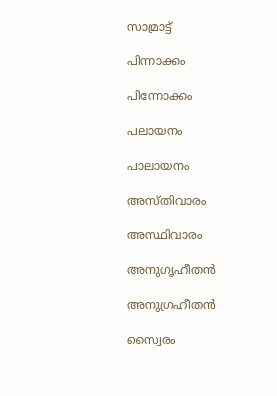സാമ്രാട്ട്

പിന്നാക്കം

പിന്നോക്കം

പലായനം

പാലായനം

അസ്തിവാരം

അസ്ഥിവാരം

അനുഗൃഹീതന്‍

അനുഗ്രഹീതന്‍

സ്വൈരം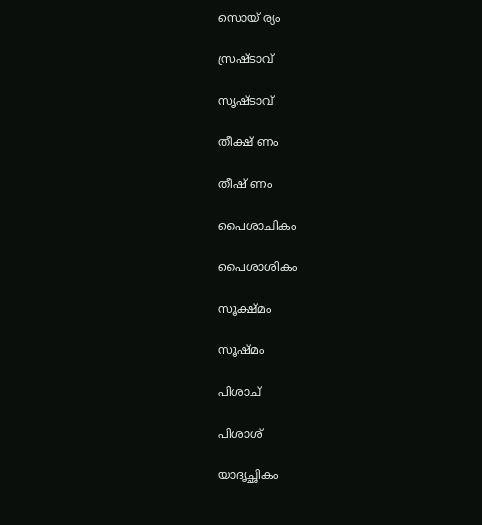സൊയ് ര്യം

സ്രഷ്ടാവ്

സൃഷ്ടാവ്

തീക്ഷ് ണം

തീഷ് ണം

പൈശാചികം

പൈശാശികം

സൂക്ഷ്മം

സൂഷ്മം

പിശാച്

പിശാശ്

യാദൃച്ഛികം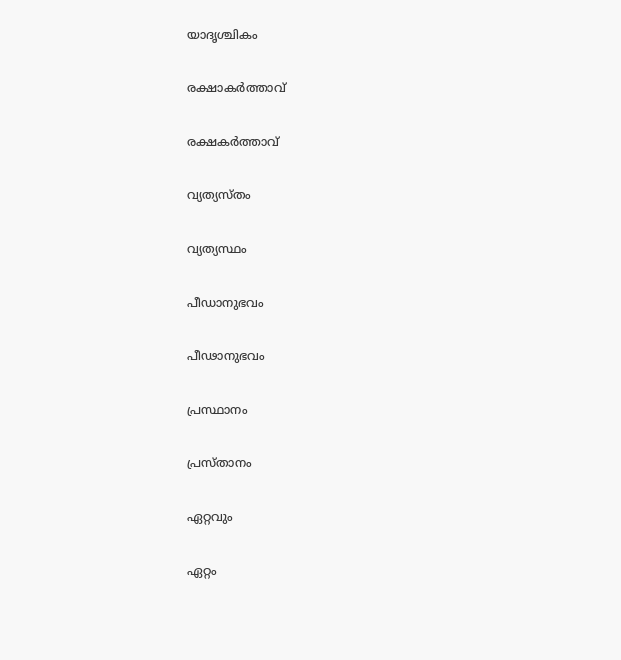യാദൃശ്ചികം

രക്ഷാകര്‍ത്താവ്

രക്ഷകര്‍ത്താവ്

വ്യത്യസ്തം

വ്യത്യസ്ഥം

പീഡാനുഭവം

പീഢാനുഭവം

പ്രസ്ഥാനം

പ്രസ്താനം

ഏറ്റവും

ഏറ്റം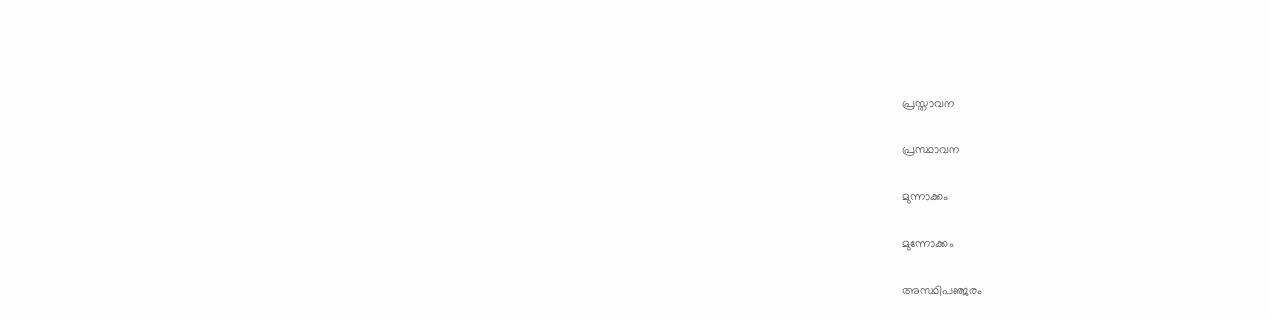പ്രസ്താവന

പ്രസ്ഥാവന

മുന്നാക്കം

മുന്നോക്കം

അസ്ഥിപഞ്ജരം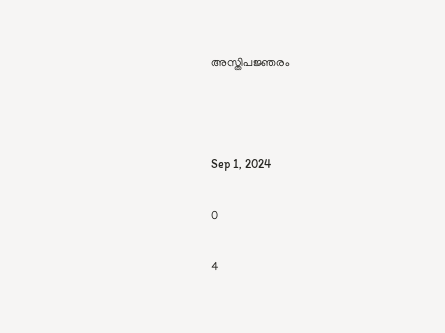അസ്തിപജ്ഞരം



Sep 1, 2024

0

4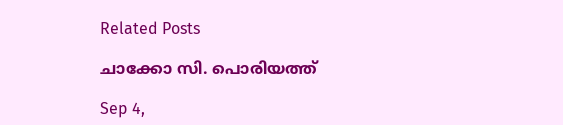Related Posts

ചാക്കോ സി. പൊരിയത്ത്

Sep 4,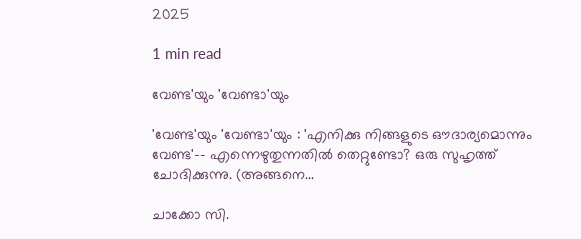2025

1 min read

വേണ്ട'യും 'വേണ്ടാ'യും

'വേണ്ട'യും 'വേണ്ടാ'യും : 'എനിക്കു നിങ്ങളുടെ ഔദാര്യമൊന്നും വേണ്ട'-- എന്നെഴുതുന്നതില്‍ തെറ്റുണ്ടോ? ഒരു സുഹൃത്ത് ചോദിക്കുന്നു. (അങ്ങനെ...

ചാക്കോ സി.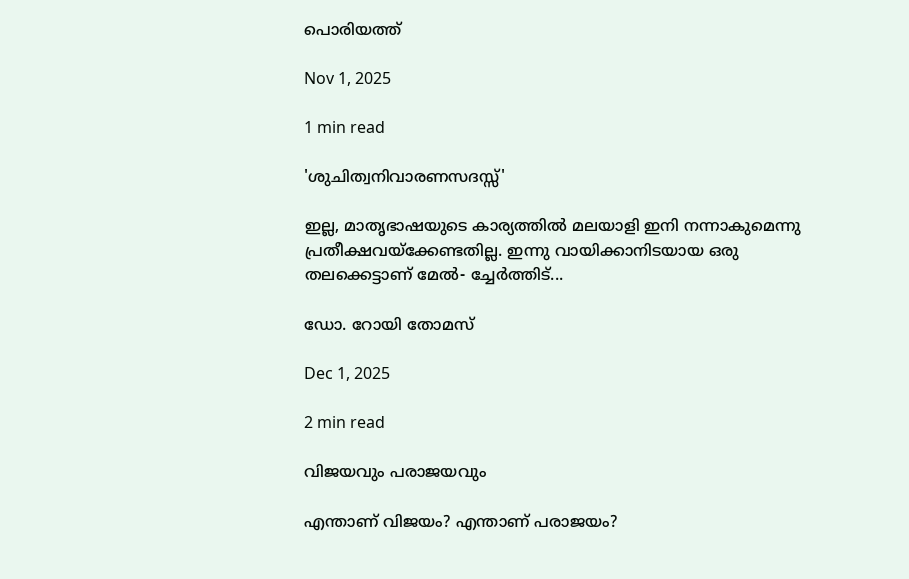പൊരിയത്ത്

Nov 1, 2025

1 min read

'ശുചിത്വനിവാരണസദസ്സ്'

ഇല്ല, മാതൃഭാഷയുടെ കാര്യത്തില്‍ മലയാളി ഇനി നന്നാകുമെന്നു പ്രതീക്ഷവയ്ക്കേണ്ടതില്ല. ഇന്നു വായിക്കാനിടയായ ഒരു തലക്കെട്ടാണ് മേല്‍- ച്ചേര്‍ത്തിട്...

ഡോ. റോയി തോമസ്

Dec 1, 2025

2 min read

വിജയവും പരാജയവും

എന്താണ് വിജയം? എന്താണ് പരാജയം?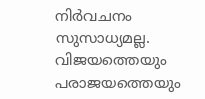നിര്‍വചനം സുസാധ്യമല്ല. വിജയത്തെയും പരാജയത്തെയും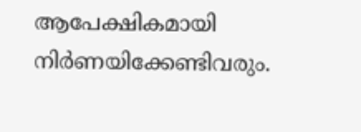ആപേക്ഷികമായി നിര്‍ണയിക്കേണ്ടിവരും.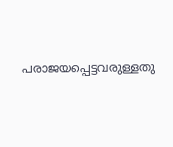പരാജയപ്പെട്ടവരുള്ളതു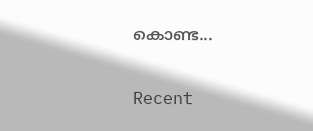കൊണ്ട...

Recent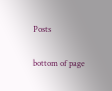Posts

bottom of page